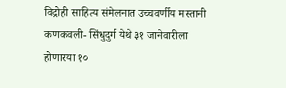विद्रोही साहित्य संमेलनात उच्चवर्णीय मस्तानी
कणकवली- सिंधुदुर्ग येथे ३१ जानेवारीला होणारया १०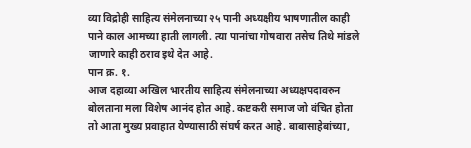व्या विद्रोही साहित्य संमेलनाच्या २५ पानी अध्यक्षीय भाषणातील काही पाने काल आमच्या हाती लागली. त्या पानांचा गोषवारा तसेच तिथे मांडले जाणारे काही ठराव इथे देत आहे.
पान क्र. १.
आज दहाव्या अखिल भारतीय साहित्य संमेलनाच्या अध्यक्षपदावरुन बोलताना मला विशेष आनंद होत आहे. कष्टकरी समाज जो वंचित होता तो आता मुख्य प्रवाहात येण्यासाठी संघर्ष करत आहे. बाबासाहेबांच्या,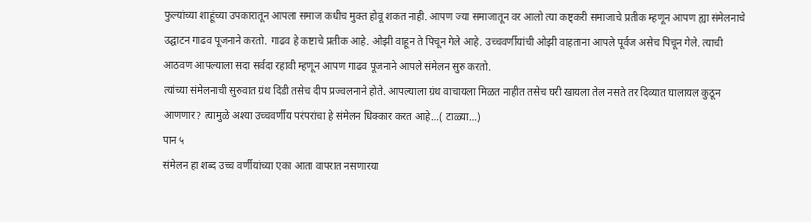फुल्यांच्या शाहूंच्या उपकारातून आपला समाज कधीच मुक्त होवू शकत नाही. आपण ज्या समाजातून वर आलो त्या कष्ट्करी समाजाचे प्रतीक म्हणून आपण ह्या संमेलनाचे उद्घाटन गाढव पूजनाने करतो. गाढव हे कष्टाचे प्रतीक आहे. ओझी वाहून ते पिचून गेले आहे. उच्चवर्णीयांची ओझी वाहताना आपले पूर्वज असेच पिचून गेले. त्याची आठवण आपल्याला सदा सर्वदा रहावी म्हणून आपण गाढव पूजनाने आपले संमेलन सुरु करतो.
त्यांच्या संमेलनाची सुरुवात ग्रंथ दिंडी तसेच दीप प्रज्वलनाने होते. आपल्याला ग्रंथ वाचायला मिळत नाहीत तसेच घरी खायला तेल नसते तर दिव्यात घालायल कुठून आणणार? त्यामुळे अश्या उच्चवर्णीय परंपरांचा हे संमेलन धिक्कार करत आहे…( टाळ्या…)
पान ५
संमेलन हा शब्द उच्च वर्णीयांच्या एका आता वापरात नसणारया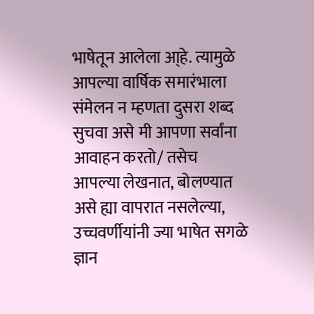भाषेतून आलेला आ्हे. त्यामुळे आपल्या वार्षिक समारंभाला संमेलन न म्हणता दुसरा शब्द सुचवा असे मी आपणा सर्वांना आवाहन करतो/ तसेच आपल्या लेखनात, बोलण्यात असे ह्या वापरात नसलेल्या, उच्चवर्णीयांनी ज्या भाषेत सगळे ज्ञान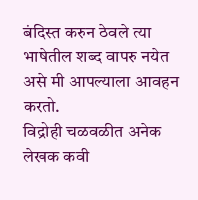बंदिस्त करुन ठेवले त्या भाषेतील शब्द वापरु नयेत असे मी आपल्याला आवहन करतो.
विद्रोही चळवळीत अनेक लेखक कवी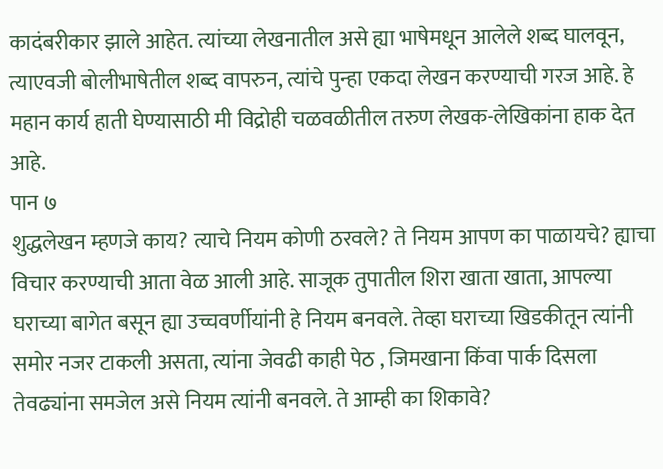कादंबरीकार झाले आहेत. त्यांच्या लेखनातील असे ह्या भाषेमधून आलेले शब्द घालवून, त्याएवजी बोलीभाषेतील शब्द वापरुन, त्यांचे पुन्हा एकदा लेखन करण्याची गरज आहे. हे महान कार्य हाती घेण्यासाठी मी विद्रोही चळवळीतील तरुण लेखक-लेखिकांना हाक देत आहे.
पान ७
शुद्धलेखन म्हणजे काय? त्याचे नियम कोणी ठरवले? ते नियम आपण का पाळायचे? ह्याचा विचार करण्याची आता वेळ आली आहे. साजूक तुपातील शिरा खाता खाता, आपल्या घराच्या बागेत बसून ह्या उच्चवर्णीयांनी हे नियम बनवले. तेव्हा घराच्या खिडकीतून त्यांनी समोर नजर टाकली असता, त्यांना जेवढी काही पेठ , जिमखाना किंवा पार्क दिसला तेवढ्यांना समजेल असे नियम त्यांनी बनवले. ते आम्ही का शिकावे?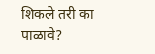शिकले तरी का पाळावे?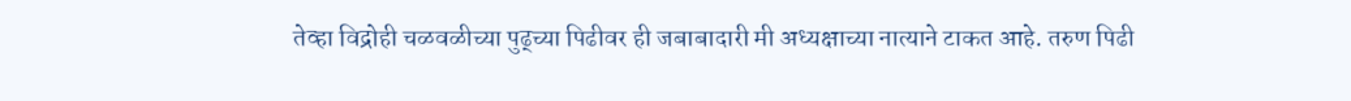तेव्हा विद्रोही चळवळीच्या पुढ्च्या पिढीवर ही जबाबादारी मी अध्यक्षाच्या नात्याने टाकत आहे. तरुण पिढी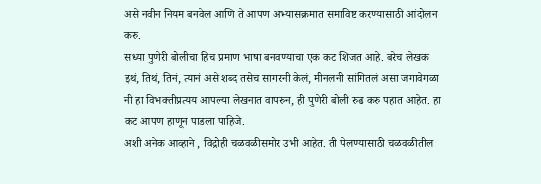असे नवीन नियम बनवेल आणि ते आपण अभ्यासक्रमात समाविष्ट करण्यासाठी आंदोलन करु.
सध्या पुणेरी बोलीचा हिच प्रमाण भाषा बनवण्याचा एक कट शिजत आहे. बरेच लेखक इथं, तिथं, तिनं, त्यानं असे शब्द तसेच सागरनी केलं, मीनलनी सांगितलं असा जगावेगळा नी हा विभक्तीप्रत्यय आपल्या लेखनात वापरुन, ही पुणेरी बोली रुढ करु पहात आहेत. हा कट आपण हाणून पाडला पाहिजे.
अशी अनेक आव्हाने , विद्रोही चळवळीसमोर उभी आहेत. ती पेलण्यासाठी चळवळीतील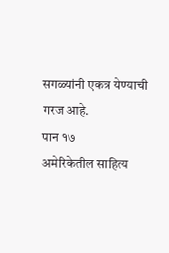सगळ्यांनी एकत्र येण्याची गरज आहे.
पान १७
अमेरिकेतील साहित्य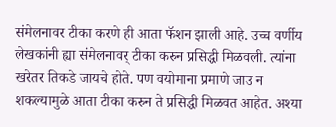संमेलनावर टीका करणे ही आता फॅशन झाली आहे. उच्च वर्णीय लेखकांनी ह्या संमेलनावर् टीका करुन प्रसिद्धी मिळवली. त्यांना खरेतर तिकडे जायचे होते. पण वयोमाना प्रमाणे जाउ न शकल्यामुळे आता टीका करुन ते प्रसिद्धी मिळवत आहेत. अश्या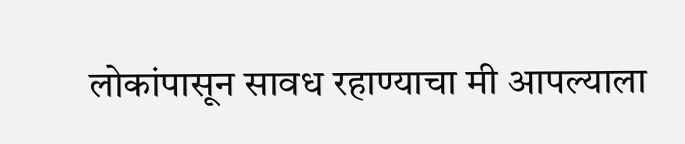लोकांपासून सावध रहाण्याचा मी आपल्याला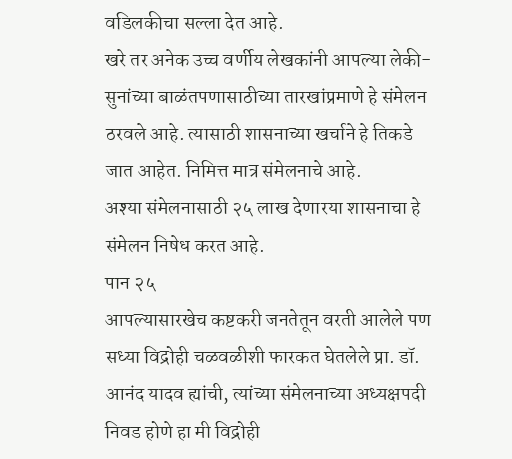वडिलकीचा सल्ला देत आहे.
खरे तर अनेक उच्च वर्णीय लेखकांनी आपल्या लेकी- सुनांच्या बाळंतपणासाठीच्या तारखांप्रमाणे हे संमेलन ठरवले आहे. त्यासाठी शासनाच्या खर्चाने हे तिकडे जात आहेत. निमित्त मात्र संमेलनाचे आहे.
अश्या संमेलनासाठी २५ लाख देणारया शासनाचा हे संमेलन निषेध करत आहे.
पान २५
आपल्यासारखेच कष्टकरी जनतेतून वरती आलेले पण सध्या विद्रोही चळवळीशी फारकत घेतलेले प्रा. डॉ. आनंद यादव ह्यांची, त्यांच्या संमेलनाच्या अध्यक्षपदी निवड होणे हा मी विद्रोही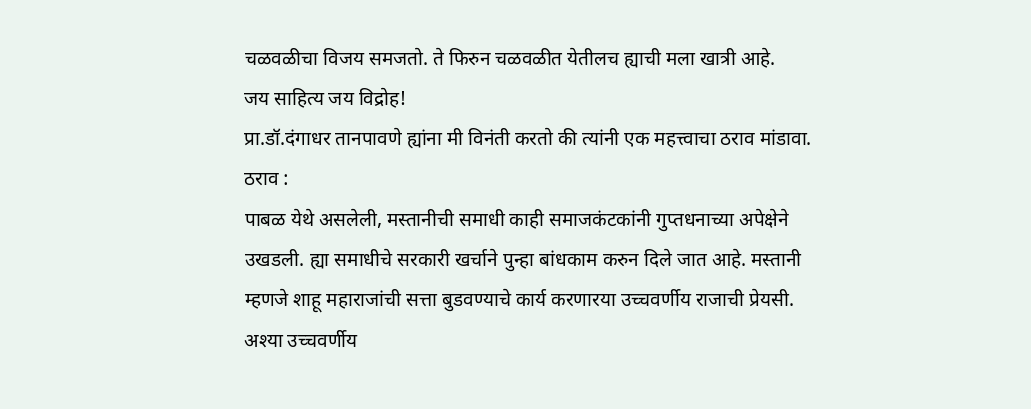चळवळीचा विजय समजतो. ते फिरुन चळवळीत येतीलच ह्याची मला खात्री आहे.
जय साहित्य जय विद्रोह!
प्रा.डॉ.दंगाधर तानपावणे ह्यांना मी विनंती करतो की त्यांनी एक महत्त्वाचा ठराव मांडावा.
ठराव :
पाबळ येथे असलेली, मस्तानीची समाधी काही समाजकंटकांनी गुप्तधनाच्या अपेक्षेने उखडली. ह्या समाधीचे सरकारी खर्चाने पुन्हा बांधकाम करुन दिले जात आहे. मस्तानी म्हणजे शाहू महाराजांची सत्ता बुडवण्याचे कार्य करणारया उच्चवर्णीय राजाची प्रेयसी. अश्या उच्चवर्णीय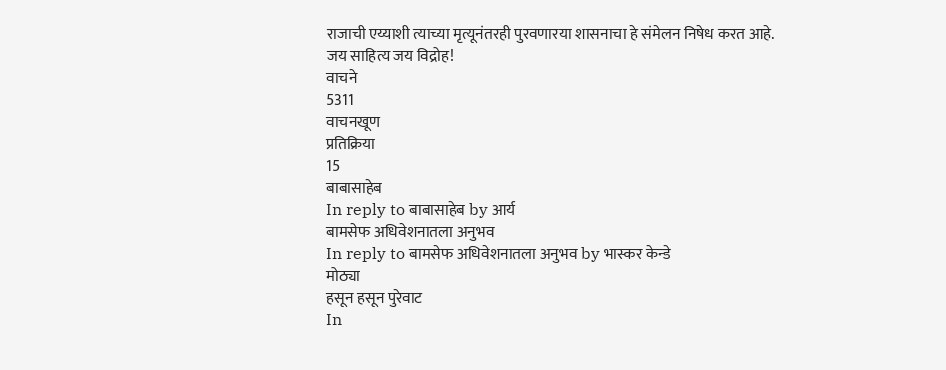राजाची एय्याशी त्याच्या मृत्यूनंतरही पुरवणारया शासनाचा हे संमेलन निषेध करत आहे.
जय साहित्य जय विद्रोह!
वाचने
5311
वाचनखूण
प्रतिक्रिया
15
बाबासाहेब
In reply to बाबासाहेब by आर्य
बामसेफ अधिवेशनातला अनुभव
In reply to बामसेफ अधिवेशनातला अनुभव by भास्कर केन्डे
मोठ्या
हसून हसून पुरेवाट
In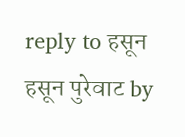reply to हसून हसून पुरेवाट by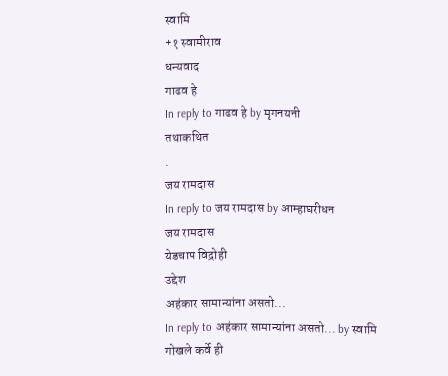स्वामि
+१ स्वामीराव
धन्यवाद
गाढव हे
In reply to गाढव हे by मृगनयनी
तथाकथित
.
जय रामदास
In reply to जय रामदास by आम्हाघरीधन
जय रामदास
येडचाप विद्रोही
उद्देश
अहंकार सामान्यांना असतो...
In reply to अहंकार सामान्यांना असतो... by स्वामि
गोखले कर्वे ही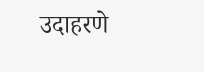उदाहरणे